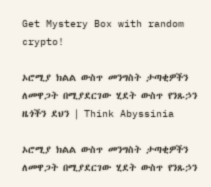Get Mystery Box with random crypto!

ኦሮሚያ ክልል ውስጥ መንግስት ታጣቂዎችን ለመዋጋት በሚያደርገው ሂደት ውስጥ የንጹኃን ዜጎችን ደህን | Think Abyssinia

ኦሮሚያ ክልል ውስጥ መንግስት ታጣቂዎችን ለመዋጋት በሚያደርገው ሂደት ውስጥ የንጹኃን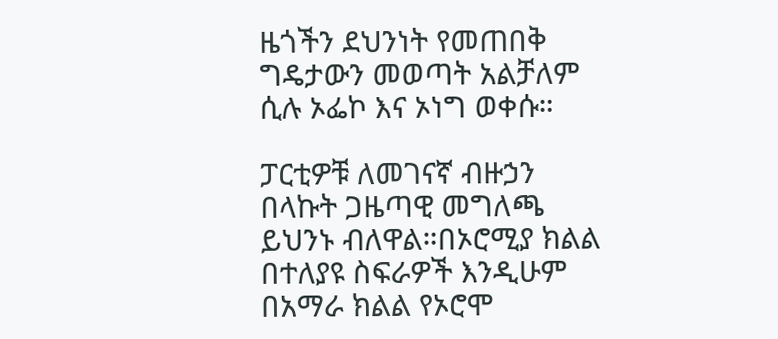ዜጎችን ደህንነት የመጠበቅ ግዴታውን መወጣት አልቻለም ሲሉ ኦፌኮ እና ኦነግ ወቀሱ።

ፓርቲዎቹ ለመገናኛ ብዙኃን በላኩት ጋዜጣዊ መግለጫ ይህንኑ ብለዋል።በኦሮሚያ ክልል በተለያዩ ስፍራዎች እንዲሁም በአማራ ክልል የኦሮሞ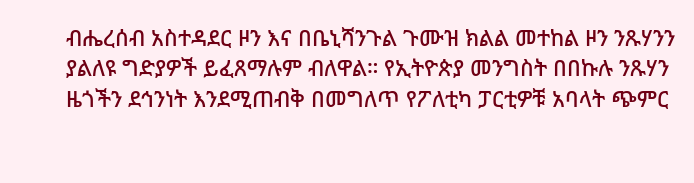ብሔረሰብ አስተዳደር ዞን እና በቤኒሻንጉል ጉሙዝ ክልል መተከል ዞን ንጹሃንን ያልለዩ ግድያዎች ይፈጸማሉም ብለዋል። የኢትዮጵያ መንግስት በበኩሉ ንጹሃን ዜጎችን ደኅንነት እንደሚጠብቅ በመግለጥ የፖለቲካ ፓርቲዎቹ አባላት ጭምር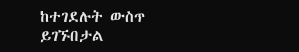ከተገደሉት ውስጥ ይገኙበታል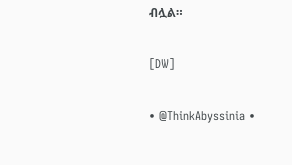ብሏል።

[DW]

• @ThinkAbyssinia •